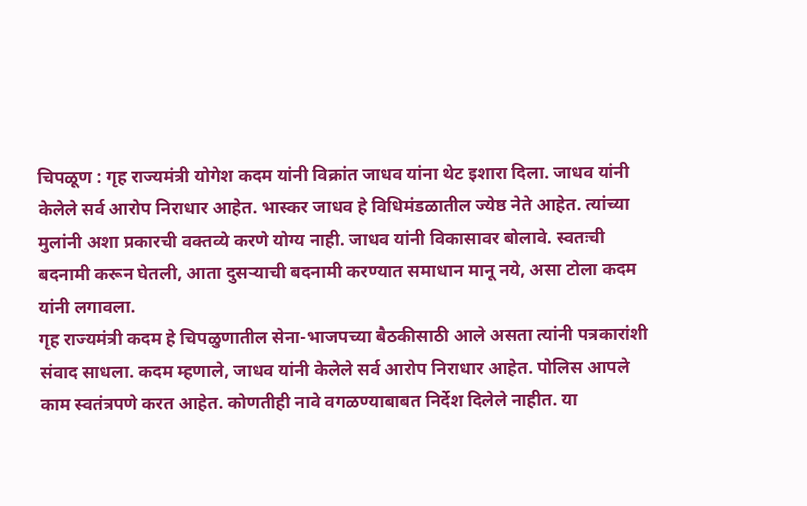चिपळूण : गृह राज्यमंत्री योगेश कदम यांनी विक्रांत जाधव यांना थेट इशारा दिला. जाधव यांनी केलेले सर्व आरोप निराधार आहेत. भास्कर जाधव हे विधिमंडळातील ज्येष्ठ नेते आहेत. त्यांच्या मुलांनी अशा प्रकारची वक्तव्ये करणे योग्य नाही. जाधव यांनी विकासावर बोलावे. स्वतःची बदनामी करून घेतली, आता दुसऱ्याची बदनामी करण्यात समाधान मानू नये, असा टोला कदम यांनी लगावला.
गृह राज्यमंत्री कदम हे चिपळुणातील सेना-भाजपच्या बैठकीसाठी आले असता त्यांनी पत्रकारांशी संवाद साधला. कदम म्हणाले, जाधव यांनी केलेले सर्व आरोप निराधार आहेत. पोलिस आपले काम स्वतंत्रपणे करत आहेत. कोणतीही नावे वगळण्याबाबत निर्देश दिलेले नाहीत. या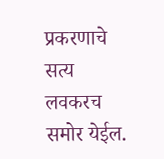प्रकरणाचे सत्य लवकरच समोर येईल.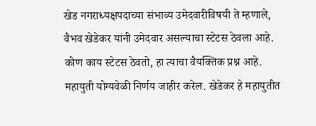खेड नगराध्यक्षपदाच्या संभाव्य उमेदवारीविषयी ते म्हणाले, वैभव खेडेकर यांनी उमेदवार असल्याचा स्टेटस ठेवला आहे. कोण काय स्टेटस ठेवतो, हा त्याचा वैयक्तिक प्रश्न आहे. महायुती योग्यवेळी निर्णय जाहीर करेल. खेडेकर हे महायुतीत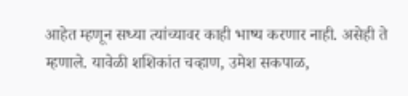आहेत म्हणून सध्या त्यांच्यावर काही भाष्य करणार नाही. असेही ते म्हणाले. यावेळी शशिकांत चव्हाण, उमेश सकपाळ,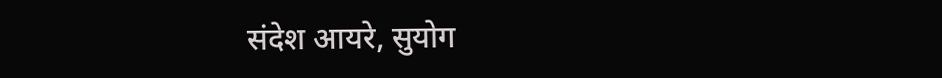संदेश आयरे, सुयोग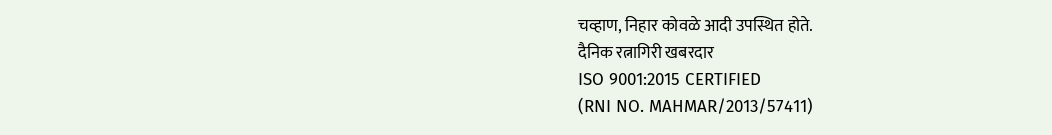चव्हाण, निहार कोवळे आदी उपस्थित होते.
दैनिक रत्नागिरी खबरदार
ISO 9001:2015 CERTIFIED
(RNI NO. MAHMAR/2013/57411)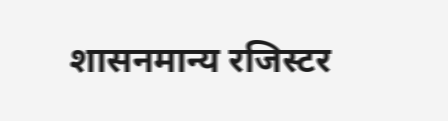शासनमान्य रजिस्टर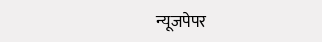न्यूजपेपर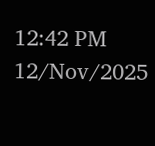12:42 PM 12/Nov/2025